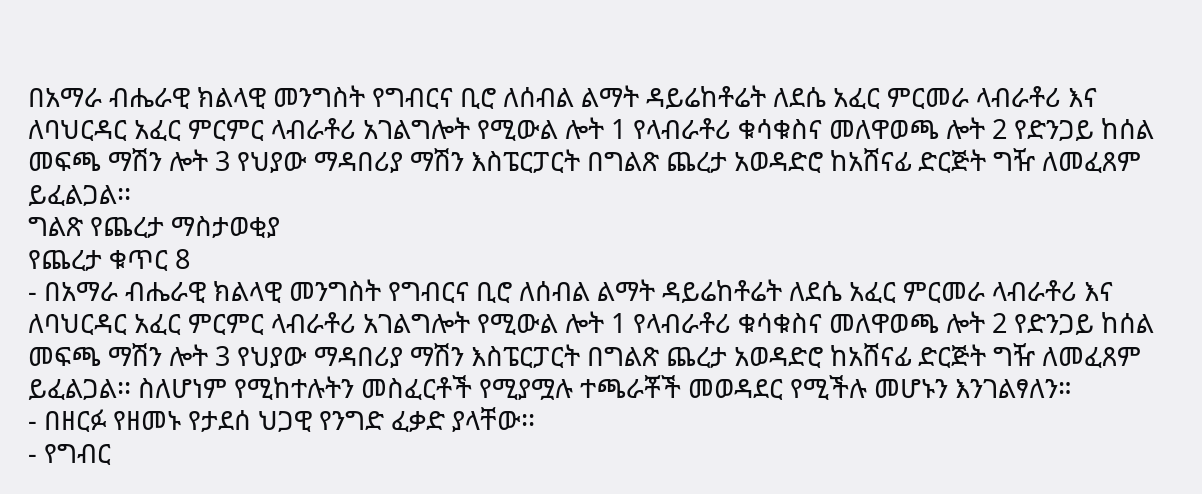በአማራ ብሔራዊ ክልላዊ መንግስት የግብርና ቢሮ ለሰብል ልማት ዳይሬከቶሬት ለደሴ አፈር ምርመራ ላብራቶሪ እና ለባህርዳር አፈር ምርምር ላብራቶሪ አገልግሎት የሚውል ሎት 1 የላብራቶሪ ቁሳቁስና መለዋወጫ ሎት 2 የድንጋይ ከሰል መፍጫ ማሽን ሎት 3 የህያው ማዳበሪያ ማሽን እስፔርፓርት በግልጽ ጨረታ አወዳድሮ ከአሸናፊ ድርጅት ግዥ ለመፈጸም ይፈልጋል፡፡
ግልጽ የጨረታ ማስታወቂያ
የጨረታ ቁጥር 8
- በአማራ ብሔራዊ ክልላዊ መንግስት የግብርና ቢሮ ለሰብል ልማት ዳይሬከቶሬት ለደሴ አፈር ምርመራ ላብራቶሪ እና ለባህርዳር አፈር ምርምር ላብራቶሪ አገልግሎት የሚውል ሎት 1 የላብራቶሪ ቁሳቁስና መለዋወጫ ሎት 2 የድንጋይ ከሰል መፍጫ ማሽን ሎት 3 የህያው ማዳበሪያ ማሽን እስፔርፓርት በግልጽ ጨረታ አወዳድሮ ከአሸናፊ ድርጅት ግዥ ለመፈጸም ይፈልጋል፡፡ ስለሆነም የሚከተሉትን መስፈርቶች የሚያሟሉ ተጫራቾች መወዳደር የሚችሉ መሆኑን እንገልፃለን።
- በዘርፉ የዘመኑ የታደሰ ህጋዊ የንግድ ፈቃድ ያላቸው፡፡
- የግብር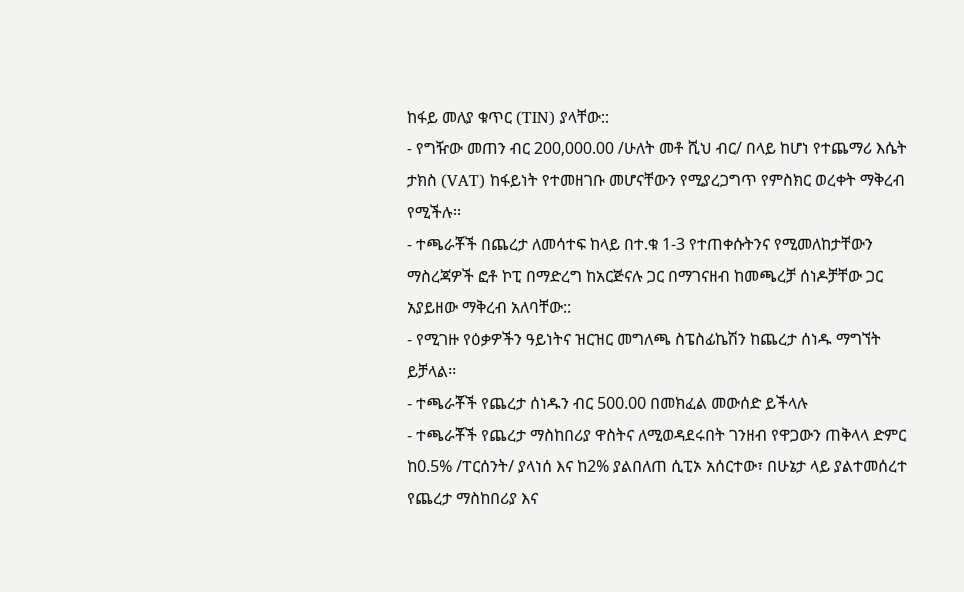ከፋይ መለያ ቁጥር (TIN) ያላቸው::
- የግዥው መጠን ብር 200,000.00 /ሁለት መቶ ሺህ ብር/ በላይ ከሆነ የተጨማሪ እሴት ታክስ (VAT) ከፋይነት የተመዘገቡ መሆናቸውን የሚያረጋግጥ የምስክር ወረቀት ማቅረብ የሚችሉ፡፡
- ተጫራቾች በጨረታ ለመሳተፍ ከላይ በተ.ቁ 1-3 የተጠቀሱትንና የሚመለከታቸውን ማስረጃዎች ፎቶ ኮፒ በማድረግ ከአርጅናሉ ጋር በማገናዘብ ከመጫረቻ ሰነዶቻቸው ጋር አያይዘው ማቅረብ አለባቸው::
- የሚገዙ የዕቃዎችን ዓይነትና ዝርዝር መግለጫ ስፔስፊኬሽን ከጨረታ ሰነዱ ማግኘት ይቻላል፡፡
- ተጫራቾች የጨረታ ሰነዱን ብር 500.00 በመክፈል መውሰድ ይችላሉ
- ተጫራቾች የጨረታ ማስከበሪያ ዋስትና ለሚወዳደሩበት ገንዘብ የዋጋውን ጠቅላላ ድምር ከ0.5% /ፐርሰንት/ ያላነሰ እና ከ2% ያልበለጠ ሲፒኦ አሰርተው፣ በሁኔታ ላይ ያልተመሰረተ የጨረታ ማስከበሪያ እና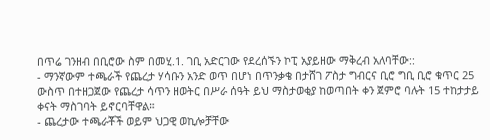በጥሬ ገንዘብ በቢሮው ስም በመሂ.1. ገቢ አድርገው የደረሰኙን ኮፒ አያይዘው ማቅረብ አለባቸው::
- ማንኛውም ተጫራች የጨረታ ሃሳቡን አንድ ወጥ በሆነ በጥንቃቄ በታሸገ ፖስታ ግብርና ቢሮ ግቢ ቢሮ ቁጥር 25 ውስጥ በተዘጋጀው የጨረታ ሳጥን ዘወትር በሥራ ሰዓት ይህ ማስታወቂያ ከወጣበት ቀን ጀምሮ ባሉት 15 ተከታታይ ቀናት ማስገባት ይኖርባቸዋል።
- ጨረታው ተጫራቾች ወይም ህጋዊ ወኪሎቻቸው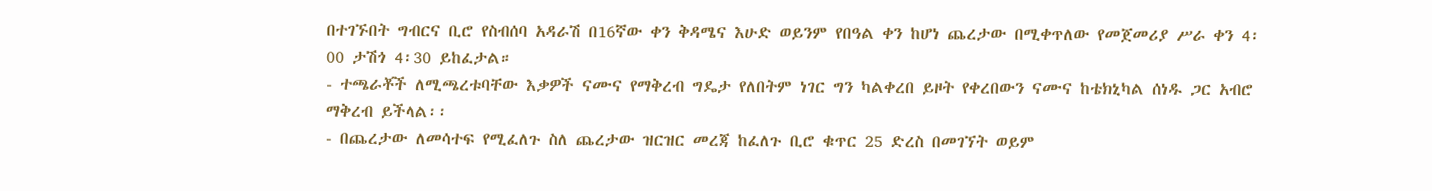በተገኙበት ግብርና ቢሮ የስብሰባ አዳራሽ በ16ኛው ቀን ቅዳሜና እሁድ ወይንም የበዓል ቀን ከሆነ ጨረታው በሚቀጥለው የመጀመሪያ ሥራ ቀን 4፡00 ታሽጎ 4፡30 ይከፈታል።
- ተጫራቾች ለሚጫረቱባቸው እቃዎች ናሙና የማቅረብ ግዴታ የለበትም ነገር ግን ካልቀረበ ይዞት የቀረበውን ናሙና ከቴክኒካል ሰነዱ ጋር አብሮ ማቅረብ ይችላል፡፡
- በጨረታው ለመሳተፍ የሚፈለጉ ስለ ጨረታው ዝርዝር መረጃ ከፈለጉ ቢሮ ቁጥር 25 ድረስ በመገኘት ወይም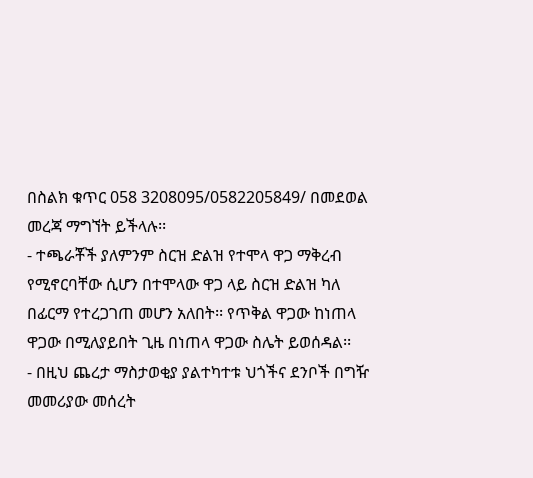በስልክ ቁጥር 058 3208095/0582205849/ በመደወል መረጃ ማግኘት ይችላሉ፡፡
- ተጫራቾች ያለምንም ስርዝ ድልዝ የተሞላ ዋጋ ማቅረብ የሚኖርባቸው ሲሆን በተሞላው ዋጋ ላይ ስርዝ ድልዝ ካለ በፊርማ የተረጋገጠ መሆን አለበት፡፡ የጥቅል ዋጋው ከነጠላ ዋጋው በሚለያይበት ጊዜ በነጠላ ዋጋው ስሌት ይወሰዳል፡፡
- በዚህ ጨረታ ማስታወቂያ ያልተካተቱ ህጎችና ደንቦች በግዥ መመሪያው መሰረት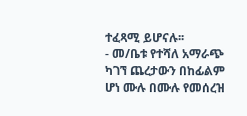ተፈጻሚ ይሆናሉ፡፡
- መ/ቤቱ የተሻለ አማራጭ ካገኘ ጨረታውን በከፊልም ሆነ ሙሉ በሙሉ የመሰረዝ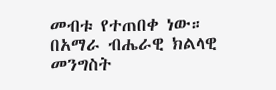መብቱ የተጠበቀ ነው።
በአማራ ብሔራዊ ክልላዊ መንግስት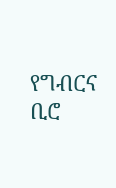የግብርና ቢሮ